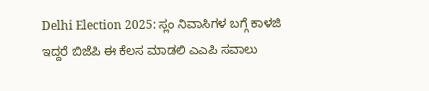Delhi Election 2025: ಸ್ಲಂ ನಿವಾಸಿಗಳ ಬಗ್ಗೆ ಕಾಳಜಿ ಇದ್ದರೆ ಬಿಜೆಪಿ ಈ ಕೆಲಸ ಮಾಡಲಿ ಎಎಪಿ ಸವಾಲು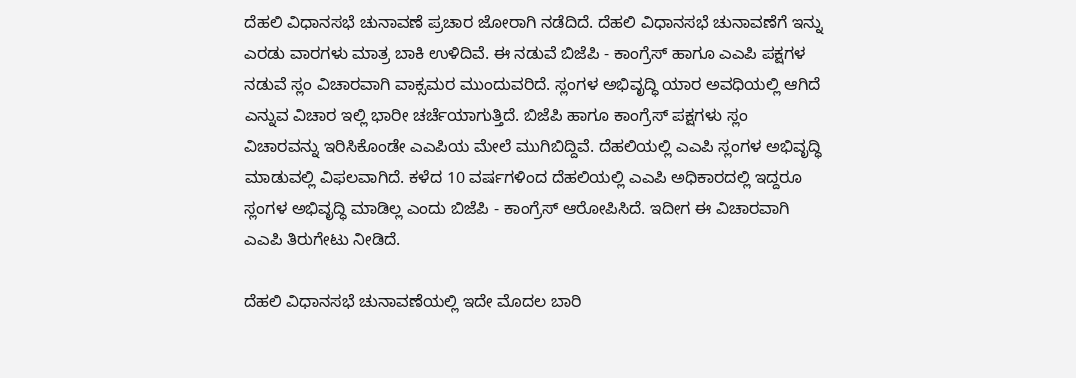ದೆಹಲಿ ವಿಧಾನಸಭೆ ಚುನಾವಣೆ ಪ್ರಚಾರ ಜೋರಾಗಿ ನಡೆದಿದೆ. ದೆಹಲಿ ವಿಧಾನಸಭೆ ಚುನಾವಣೆಗೆ ಇನ್ನು ಎರಡು ವಾರಗಳು ಮಾತ್ರ ಬಾಕಿ ಉಳಿದಿವೆ. ಈ ನಡುವೆ ಬಿಜೆಪಿ - ಕಾಂಗ್ರೆಸ್‌ ಹಾಗೂ ಎಎಪಿ ಪಕ್ಷಗಳ ನಡುವೆ ಸ್ಲಂ ವಿಚಾರವಾಗಿ ವಾಕ್ಸಮರ ಮುಂದುವರಿದೆ. ಸ್ಲಂಗಳ ಅಭಿವೃದ್ಧಿ ಯಾರ ಅವಧಿಯಲ್ಲಿ ಆಗಿದೆ ಎನ್ನುವ ವಿಚಾರ ಇಲ್ಲಿ ಭಾರೀ ಚರ್ಚೆಯಾಗುತ್ತಿದೆ. ಬಿಜೆಪಿ ಹಾಗೂ ಕಾಂಗ್ರೆಸ್‌ ಪಕ್ಷಗಳು ಸ್ಲಂ ವಿಚಾರವನ್ನು ಇರಿಸಿಕೊಂಡೇ ಎಎಪಿಯ ಮೇಲೆ ಮುಗಿಬಿದ್ದಿವೆ. ದೆಹಲಿಯಲ್ಲಿ ಎಎಪಿ ಸ್ಲಂಗಳ ಅಭಿವೃದ್ಧಿ ಮಾಡುವಲ್ಲಿ ವಿಫಲವಾಗಿದೆ. ಕಳೆದ 10 ವರ್ಷಗಳಿಂದ ದೆಹಲಿಯಲ್ಲಿ ಎಎಪಿ ಅಧಿಕಾರದಲ್ಲಿ ಇದ್ದರೂ ಸ್ಲಂಗಳ ಅಭಿವೃದ್ಧಿ ಮಾಡಿಲ್ಲ ಎಂದು ಬಿಜೆಪಿ - ಕಾಂಗ್ರೆಸ್‌ ಆರೋಪಿಸಿದೆ. ಇದೀಗ ಈ ವಿಚಾರವಾಗಿ ಎಎಪಿ ತಿರುಗೇಟು ನೀಡಿದೆ.

ದೆಹಲಿ ವಿಧಾನಸಭೆ ಚುನಾವಣೆಯಲ್ಲಿ ಇದೇ ಮೊದಲ ಬಾರಿ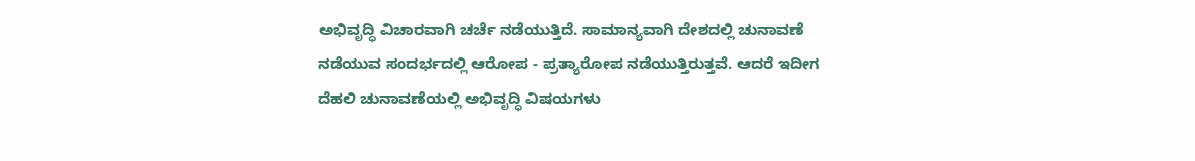ಅಭಿವೃದ್ಧಿ ವಿಚಾರವಾಗಿ ಚರ್ಚೆ ನಡೆಯುತ್ತಿದೆ. ಸಾಮಾನ್ಯವಾಗಿ ದೇಶದಲ್ಲಿ ಚುನಾವಣೆ ನಡೆಯುವ ಸಂದರ್ಭದಲ್ಲಿ ಆರೋಪ - ಪ್ರತ್ಯಾರೋಪ ನಡೆಯುತ್ತಿರುತ್ತವೆ. ಆದರೆ ಇದೀಗ ದೆಹಲಿ ಚುನಾವಣೆಯಲ್ಲಿ ಅಭಿವೃದ್ಧಿ ವಿಷಯಗಳು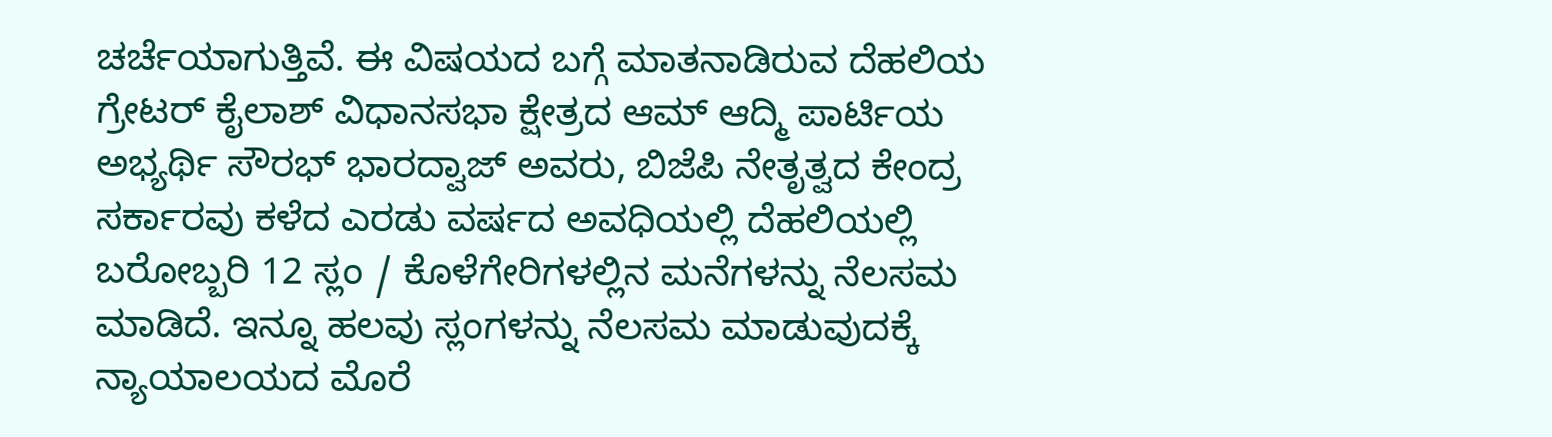ಚರ್ಚೆಯಾಗುತ್ತಿವೆ. ಈ ವಿಷಯದ ಬಗ್ಗೆ ಮಾತನಾಡಿರುವ ದೆಹಲಿಯ ಗ್ರೇಟರ್ ಕೈಲಾಶ್ ವಿಧಾನಸಭಾ ಕ್ಷೇತ್ರದ ಆಮ್ ಆದ್ಮಿ ಪಾರ್ಟಿಯ ಅಭ್ಯರ್ಥಿ ಸೌರಭ್ ಭಾರದ್ವಾಜ್ ಅವರು, ಬಿಜೆಪಿ ನೇತೃತ್ವದ ಕೇಂದ್ರ ಸರ್ಕಾರವು ಕಳೆದ ಎರಡು ವರ್ಷದ ಅವಧಿಯಲ್ಲಿ ದೆಹಲಿಯಲ್ಲಿ ಬರೋಬ್ಬರಿ 12 ಸ್ಲಂ / ಕೊಳೆಗೇರಿಗಳಲ್ಲಿನ ಮನೆಗಳನ್ನು ನೆಲಸಮ ಮಾಡಿದೆ. ಇನ್ನೂ ಹಲವು ಸ್ಲಂಗಳನ್ನು ನೆಲಸಮ ಮಾಡುವುದಕ್ಕೆ ನ್ಯಾಯಾಲಯದ ಮೊರೆ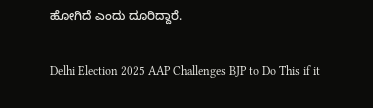ಹೋಗಿದೆ ಎಂದು ದೂರಿದ್ದಾರೆ.

Delhi Election 2025 AAP Challenges BJP to Do This if it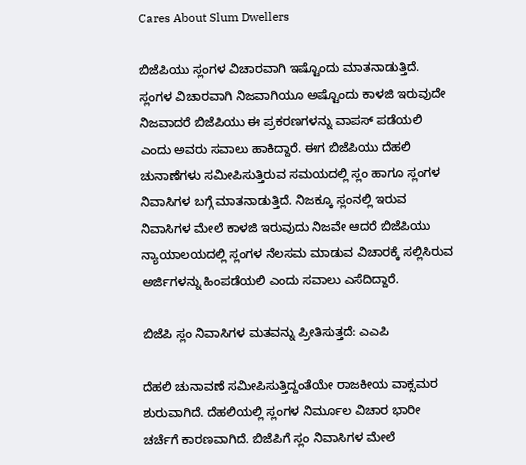Cares About Slum Dwellers

ಬಿಜೆಪಿಯು ಸ್ಲಂಗಳ ವಿಚಾರವಾಗಿ ಇಷ್ಟೊಂದು ಮಾತನಾಡುತ್ತಿದೆ. ಸ್ಲಂಗಳ ವಿಚಾರವಾಗಿ ನಿಜವಾಗಿಯೂ ಅಷ್ಟೊಂದು ಕಾಳಜಿ ಇರುವುದೇ ನಿಜವಾದರೆ ಬಿಜೆಪಿಯು ಈ ಪ್ರಕರಣಗಳನ್ನು ವಾಪಸ್‌ ಪಡೆಯಲಿ ಎಂದು ಅವರು ಸವಾಲು ಹಾಕಿದ್ದಾರೆ. ಈಗ ಬಿಜೆಪಿಯು ದೆಹಲಿ ಚುನಾಣೆಗಳು ಸಮೀಪಿಸುತ್ತಿರುವ ಸಮಯದಲ್ಲಿ ಸ್ಲಂ ಹಾಗೂ ಸ್ಲಂಗಳ ನಿವಾಸಿಗಳ ಬಗ್ಗೆ ಮಾತನಾಡುತ್ತಿದೆ. ನಿಜಕ್ಕೂ ಸ್ಲಂನಲ್ಲಿ ಇರುವ ನಿವಾಸಿಗಳ ಮೇಲೆ ಕಾಳಜಿ ಇರುವುದು ನಿಜವೇ ಆದರೆ ಬಿಜೆಪಿಯು ನ್ಯಾಯಾಲಯದಲ್ಲಿ ಸ್ಲಂಗಳ ನೆಲಸಮ ಮಾಡುವ ವಿಚಾರಕ್ಕೆ ಸಲ್ಲಿಸಿರುವ ಅರ್ಜಿಗಳನ್ನು ಹಿಂಪಡೆಯಲಿ ಎಂದು ಸವಾಲು ಎಸೆದಿದ್ದಾರೆ.

ಬಿಜೆಪಿ ಸ್ಲಂ ನಿವಾಸಿಗಳ ಮತವನ್ನು ಪ್ರೀತಿಸುತ್ತದೆ: ಎಎಪಿ

ದೆಹಲಿ ಚುನಾವಣೆ ಸಮೀಪಿಸುತ್ತಿದ್ದಂತೆಯೇ ರಾಜಕೀಯ ವಾಕ್ಸಮರ ಶುರುವಾಗಿದೆ. ದೆಹಲಿಯಲ್ಲಿ ಸ್ಲಂಗಳ ನಿರ್ಮೂಲ ವಿಚಾರ ಭಾರೀ ಚರ್ಚೆಗೆ ಕಾರಣವಾಗಿದೆ. ಬಿಜೆಪಿಗೆ ಸ್ಲಂ ನಿವಾಸಿಗಳ ಮೇಲೆ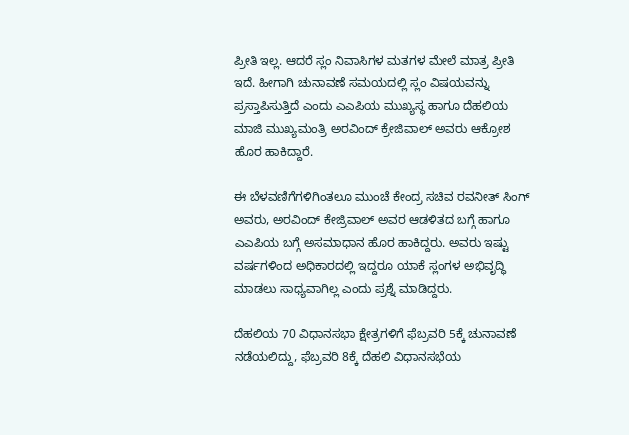ಪ್ರೀತಿ ಇಲ್ಲ. ಆದರೆ ಸ್ಲಂ ನಿವಾಸಿಗಳ ಮತಗಳ ಮೇಲೆ ಮಾತ್ರ ಪ್ರೀತಿ ಇದೆ. ಹೀಗಾಗಿ ಚುನಾವಣೆ ಸಮಯದಲ್ಲಿ ಸ್ಲಂ ವಿಷಯವನ್ನು ಪ್ರಸ್ತಾಪಿಸುತ್ತಿದೆ ಎಂದು ಎಎಪಿಯ ಮುಖ್ಯಸ್ಥ ಹಾಗೂ ದೆಹಲಿಯ ಮಾಜಿ ಮುಖ್ಯಮಂತ್ರಿ ಅರವಿಂದ್‌ ಕ್ರೇಜಿವಾಲ್ ಅವರು ಆಕ್ರೋಶ ಹೊರ ಹಾಕಿದ್ದಾರೆ.

ಈ ಬೆಳವಣಿಗೆಗಳಿಗಿಂತಲೂ ಮುಂಚೆ ಕೇಂದ್ರ ಸಚಿವ ರವನೀತ್ ಸಿಂಗ್ ಅವರು, ಅರವಿಂದ್ ಕೇಜ್ರಿವಾಲ್ ಅವರ ಆಡಳಿತದ ಬಗ್ಗೆ ಹಾಗೂ ಎಎಪಿಯ ಬಗ್ಗೆ ಅಸಮಾಧಾನ ಹೊರ ಹಾಕಿದ್ದರು. ಅವರು ಇಷ್ಟು ವರ್ಷಗಳಿಂದ ಅಧಿಕಾರದಲ್ಲಿ ಇದ್ದರೂ ಯಾಕೆ ಸ್ಲಂಗಳ ಅಭಿವೃದ್ಧಿ ಮಾಡಲು ಸಾಧ್ಯವಾಗಿಲ್ಲ ಎಂದು ಪ್ರಶ್ನೆ ಮಾಡಿದ್ದರು.

ದೆಹಲಿಯ 70 ವಿಧಾನಸಭಾ ಕ್ಷೇತ್ರಗಳಿಗೆ ಫೆಬ್ರವರಿ 5ಕ್ಕೆ ಚುನಾವಣೆ ನಡೆಯಲಿದ್ದು, ಫೆಬ್ರವರಿ 8ಕ್ಕೆ ದೆಹಲಿ ವಿಧಾನಸಭೆಯ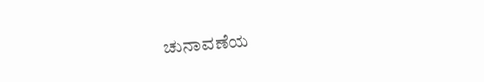ಚುನಾವಣೆಯ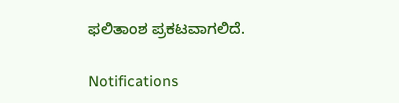ಫಲಿತಾಂಶ ಪ್ರಕಟವಾಗಲಿದೆ.

Notifications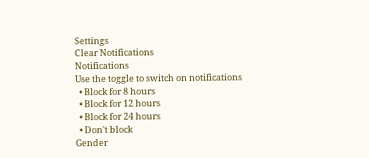Settings
Clear Notifications
Notifications
Use the toggle to switch on notifications
  • Block for 8 hours
  • Block for 12 hours
  • Block for 24 hours
  • Don't block
Gender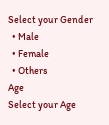Select your Gender
  • Male
  • Female
  • Others
Age
Select your Age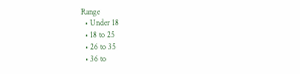Range
  • Under 18
  • 18 to 25
  • 26 to 35
  • 36 to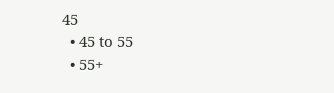45
  • 45 to 55
  • 55+